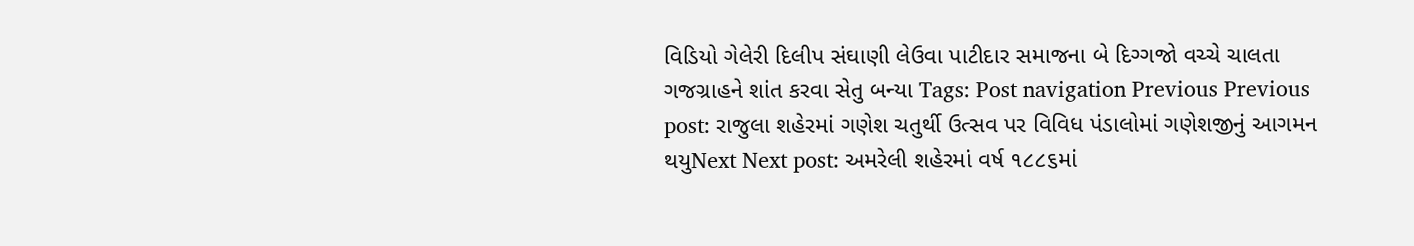વિડિયો ગેલેરી દિલીપ સંઘાણી લેઉવા પાટીદાર સમાજના બે દિગ્ગજો વચ્ચે ચાલતા ગજગ્રાહને શાંત કરવા સેતુ બન્યા Tags: Post navigation Previous Previous post: રાજુલા શહેરમાં ગણેશ ચતુર્થી ઉત્સવ પર વિવિધ પંડાલોમાં ગણેશજીનું આગમન થયુNext Next post: અમરેલી શહેરમાં વર્ષ ૧૮૮૬માં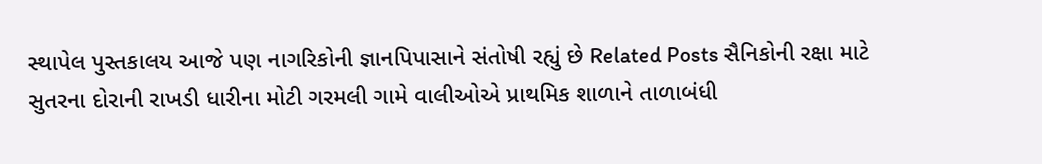સ્થાપેલ પુસ્તકાલય આજે પણ નાગરિકોની જ્ઞાનપિપાસાને સંતોષી રહ્યું છે Related Posts સૈનિકોની રક્ષા માટે સુતરના દોરાની રાખડી ધારીના મોટી ગરમલી ગામે વાલીઓએ પ્રાથમિક શાળાને તાળાબંધી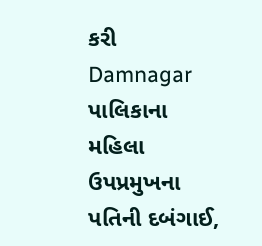કરી Damnagar પાલિકાના મહિલા ઉપપ્રમુખના પતિની દબંગાઈ,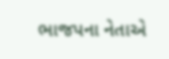ભાજપના નેતાએ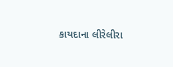કાયદાના લીરેલીરા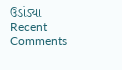ઉડાંડ્યા
Recent Comments